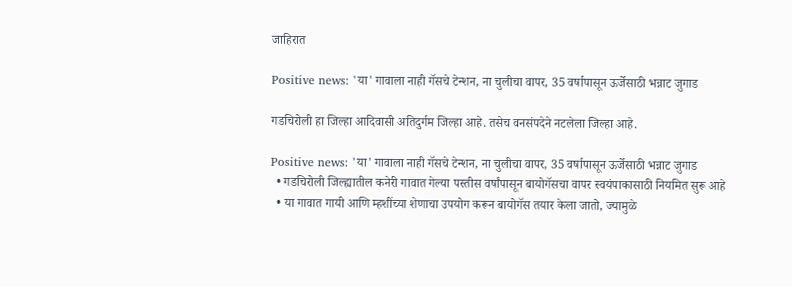जाहिरात

Positive news: 'या' गावाला नाही गॅसचे टेन्शन, ना चुलीचा वापर, 35 वर्षापासून ऊर्जेसाठी भन्नाट जुगाड

गडचिरोली हा जिल्हा आदिवासी अतिदुर्गम जिल्हा आहे. तसेच वनसंपदेने नटलेला जिल्हा आहे.

Positive news: 'या' गावाला नाही गॅसचे टेन्शन, ना चुलीचा वापर, 35 वर्षापासून ऊर्जेसाठी भन्नाट जुगाड
  • गडचिरोली जिल्ह्यातील कनेरी गावात गेल्या पस्तीस वर्षांपासून बायोगॅसचा वापर स्वयंपाकासाठी नियमित सुरू आहे
  • या गावात गायी आणि म्हशींच्या शेणाचा उपयोग करून बायोगॅस तयार केला जातो, ज्यामुळे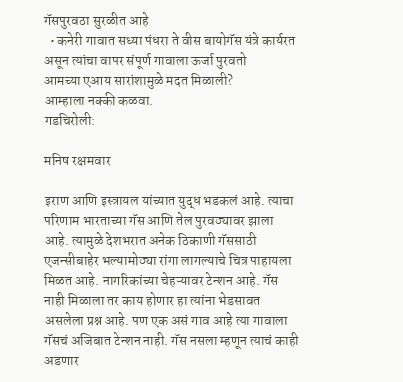गॅसपुरवठा सुरळीत आहे
  • कनेरी गावात सध्या पंधरा ते वीस बायोगॅस यंत्रे कार्यरत असून त्यांचा वापर संपूर्ण गावाला ऊर्जा पुरवतो
आमच्या एआय सारांशामुळे मदत मिळाली?
आम्हाला नक्की कळवा.
गडचिरोली:

मनिष रक्षमवार

इराण आणि इस्त्रायल यांच्यात युद्ध भडकलं आहे. त्याचा परिणाम भारताच्या गॅस आणि तेल पुरवठ्यावर झाला आहे. त्यामुळे देशभरात अनेक ठिकाणी गॅससाठी एजन्सीबाहेर भल्यामोठ्या रांगा लागल्याचे चित्र पाहायला मिळत आहे. नागरिकांच्या चेहऱ्यावर टेन्शन आहे. गॅस नाही मिळाला तर काय होणार हा त्यांना भेडसावत असलेला प्रश्न आहे. पण एक असं गाव आहे त्या गावाला गॅसचं अजिबात टेन्शन नाही. गॅस नसला म्हणून त्याचं काही अडणार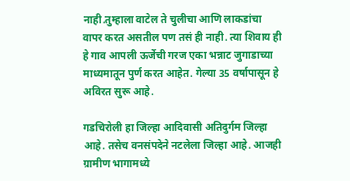नाही.तुम्हाला वाटेल ते चुलीचा आणि लाकडांचा वापर करत असतील पण तसं ही नाही. त्या शिवाय ही हे गाव आपली ऊर्जेची गरज एका भन्नाट जुगाडाच्या माध्यमातून पुर्ण करत आहेत. गेल्या 35 वर्षापासून हे अविरत सुरू आहे.

गडचिरोली हा जिल्हा आदिवासी अतिदुर्गम जिल्हा आहे. तसेच वनसंपदेने नटलेला जिल्हा आहे. आजही ग्रामीण भागामध्ये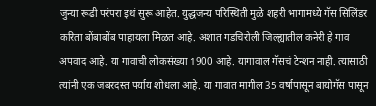जुन्या रूढी परंपरा इथं सुरू आहेत. युद्धजन्य परिस्थिती मुळे शहरी भागामध्ये गॅस सिलिंडर करिता बोंबाबोंब पाहायला मिळत आहे. अशात गडचिरोली जिल्ह्यातील कनेरी हे गाव अपवाद आहे. या गावाची लोकसंख्या 1900 आहे. यागावाल गॅसचं टेन्शन नाही. त्यासाठी त्यांनी एक जबरदस्त पर्याय शोधला आहे. या गावात मागील 35 वर्षापासून बायोगॅस पासून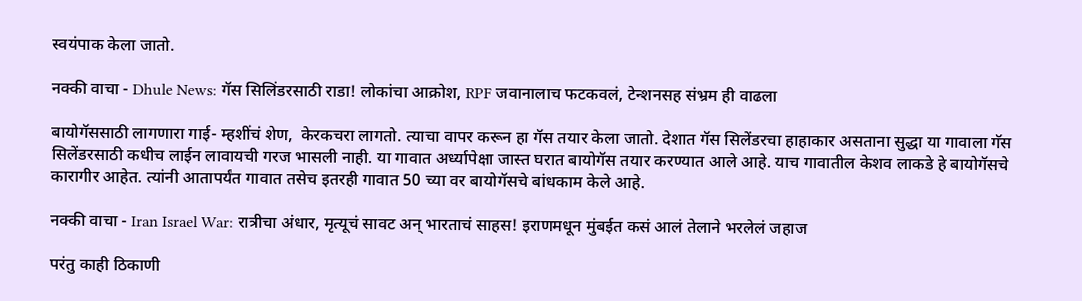स्वयंपाक केला जातो.

नक्की वाचा - Dhule News: गॅस सिलिंडरसाठी राडा! लोकांचा आक्रोश, RPF जवानालाच फटकवलं, टेन्शनसह संभ्रम ही वाढला

बायोगॅससाठी लागणारा गाई- म्हशींचं शेण,  केरकचरा लागतो. त्याचा वापर करून हा गॅस तयार केला जातो. देशात गॅस सिलेंडरचा हाहाकार असताना सुद्धा या गावाला गॅस सिलेंडरसाठी कधीच लाईन लावायची गरज भासली नाही. या गावात अर्ध्यापेक्षा जास्त घरात बायोगॅस तयार करण्यात आले आहे. याच गावातील केशव लाकडे हे बायोगॅसचे कारागीर आहेत. त्यांनी आतापर्यंत गावात तसेच इतरही गावात 50 च्या वर बायोगॅसचे बांधकाम केले आहे.

नक्की वाचा - Iran Israel War: रात्रीचा अंधार, मृत्यूचं सावट अन् भारताचं साहस! इराणमधून मुंबईत कसं आलं तेलाने भरलेलं जहाज

परंतु काही ठिकाणी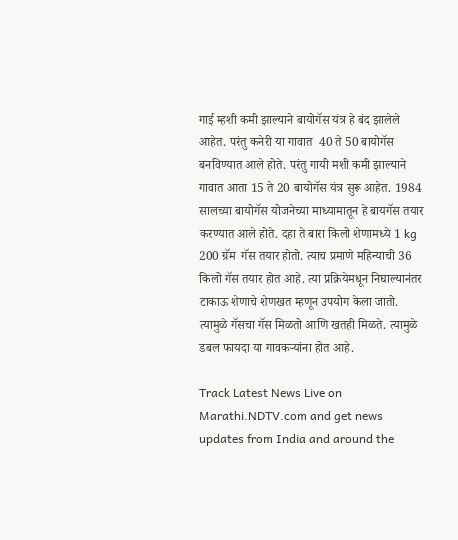गाई म्हशी कमी झाल्याने बायोगॅस यंत्र हे बंद झालेले आहेत. परंतु कनेरी या गावात  40 ते 50 बायोगॅस बनविण्यात आले होते. परंतु गायी मशी कमी झाल्याने गावात आता 15 ते 20 बायोगॅस यंत्र सुरू आहेत. 1984 सालच्या बायोगॅस योजनेच्या माध्यामातून हे बायगॅस तयार करण्यात आले होते. दहा ते बारा किलो शेणामध्ये 1 kg 200 ग्रॅम  गॅस तयार होतो. त्याच प्रमाणे महिन्याची 36 किलो गॅस तयार होत आहे. त्या प्रक्रियेमधून निघाल्यानंतर टाकाऊ शेणाचे शेणखत म्हणून उपयोग केला जातो. त्यामुळे गॅसचा गॅस मिळतो आणि खतही मिळते. त्यामुळे डबल फायदा या गावकऱ्यांना होत आहे.

Track Latest News Live on Marathi.NDTV.com and get news updates from India and around the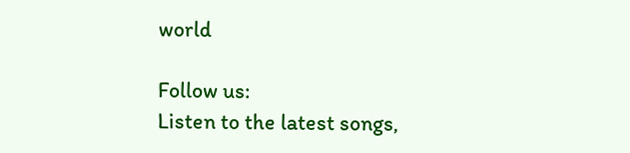world

Follow us:
Listen to the latest songs,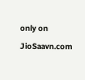only on JioSaavn.com